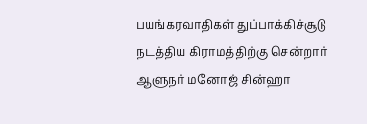பயங்கரவாதிகள் துப்பாக்கிச்சூடு நடத்திய கிராமத்திற்கு சென்றார் ஆளுநர் மனோஜ் சின்ஹா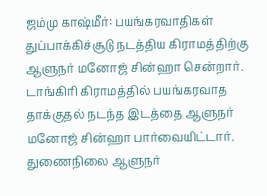ஜம்மு காஷ்மீர்: பயங்கரவாதிகள் துப்பாக்கிச்சூடு நடத்திய கிராமத்திற்கு ஆளுநர் மனோஜ் சின்ஹா சென்றார்.  டாங்கிரி கிராமத்தில் பயங்கரவாத தாக்குதல் நடந்த இடத்தை ஆளுநர் மனோஜ் சின்ஹா பார்வையிட்டார். துணைநிலை ஆளுநர்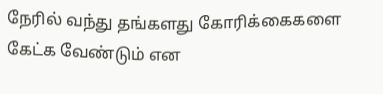நேரில் வந்து தங்களது கோரிக்கைகளை கேட்க வேண்டும் என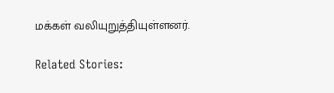மக்கள் வலியுறுத்தியுள்ளனர்.

Related Stories: